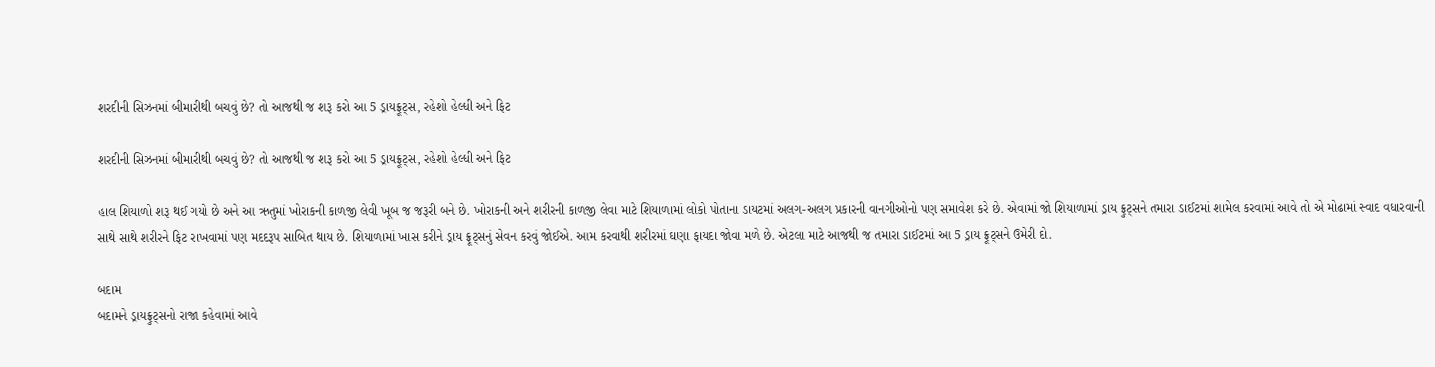શરદીની સિઝનમાં બીમારીથી બચવું છે? તો આજથી જ શરૂ કરો આ 5 ડ્રાયફ્રૂટ્સ, રહેશો હેલ્ધી અને ફિટ

શરદીની સિઝનમાં બીમારીથી બચવું છે? તો આજથી જ શરૂ કરો આ 5 ડ્રાયફ્રૂટ્સ, રહેશો હેલ્ધી અને ફિટ

હાલ શિયાળો શરૂ થઈ ગયો છે અને આ ઋતુમાં ખોરાકની કાળજી લેવી ખૂબ જ જરૂરી બને છે. ખોરાકની અને શરીરની કાળજી લેવા માટે શિયાળામાં લોકો પોતાના ડાયટમાં અલગ-અલગ પ્રકારની વાનગીઓનો પણ સમાવેશ કરે છે. એવામાં જો શિયાળામાં ડ્રાય ફ્રુટ્સને તમારા ડાઈટમાં શામેલ કરવામાં આવે તો એ મોઢામાં સ્વાદ વધારવાની સાથે સાથે શરીરને ફિટ રાખવામાં પણ મદદરૂપ સાબિત થાય છે. શિયાળામાં ખાસ કરીને ડ્રાય ફ્રૂટ્સનું સેવન કરવું જોઈએ. આમ કરવાથી શરીરમાં ઘણા ફાયદા જોવા મળે છે. એટલા માટે આજથી જ તમારા ડાઈટમાં આ 5 ડ્રાય ફ્રૂટ્સને ઉમેરી દો.

બદામ
બદામને ડ્રાયફ્રુટ્સનો રાજા કહેવામાં આવે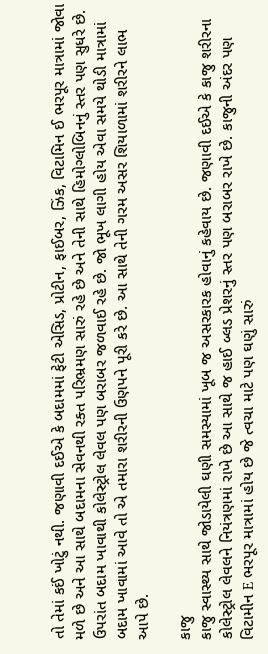તો તેમાં કઈં ખોટું નથી. જણાવી દઈએ કે બદામમાં ફેટી એસિડ, પ્રોટીન, ફાઈબર, ઝિંક, વિટામિન ઈ ભરપૂર માત્રામાં જોવા મળે છે અને આ સાથે બદામના સેવનથી રક્ત પરિભ્રમણ સારું રહે છે અને તેની સાથે હિમોગ્લોબિનનું સ્તર પણ સુધરે છે. ઉપરાંત બદામ ખાવાથી કોલેસ્ટ્રોલ લેવલ પણ બરાબર જળવાઈ રહે છે. જો ભૂખ લાગી હોય એવા સમયે થોડી માત્રામાં બદામ ખાવામાં આવે તો એ તમારા શરીરની ઉણપને પૂરી કરે છે. આ સાથે તેની ગરમ અસર શિયાળામાં શરીરને લાભ આપે છે.

કાજુ
કાજુ સ્વાસ્થ્ય સાથે જોડાયેલી ઘણી સમસ્યામાં ખૂબ જ અસરકારક હોવાનું કહેવાય છે. જણાવી દઈએ કે કાજુ શરીરના કોલેસ્ટ્રોલ લેવલને નિયંત્રણમાં રાખે છે આ સાથે જ હાઈ બ્લડ પ્રેશરનું સ્તર પણ બરાબર રાખે છે. કાજુની અંદર પણ વિટામીન E ભરપૂર માત્રામાં હોય છે જે ત્વચા માટે પણ ઘણું સારું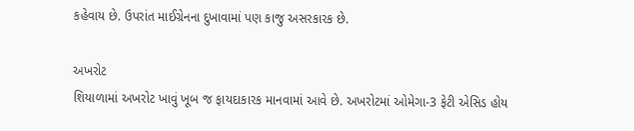કહેવાય છે. ઉપરાંત માઈગ્રેનના દુખાવામાં પણ કાજુ અસરકારક છે.

અખરોટ
શિયાળામાં અખરોટ ખાવું ખૂબ જ ફાયદાકારક માનવામાં આવે છે. અખરોટમાં ઓમેગા-3 ફેટી એસિડ હોય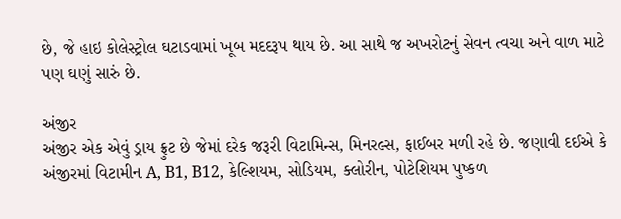છે, જે હાઇ કોલેસ્ટ્રોલ ઘટાડવામાં ખૂબ મદદરૂપ થાય છે. આ સાથે જ અખરોટનું સેવન ત્વચા અને વાળ માટે પણ ઘણું સારું છે.

અંજીર
અંજીર એક એવું ડ્રાય ફ્રુટ છે જેમાં દરેક જરૂરી વિટામિન્સ, મિનરલ્સ, ફાઈબર મળી રહે છે. જણાવી દઈએ કે અંજીરમાં વિટામીન A, B1, B12, કેલ્શિયમ, સોડિયમ, ક્લોરીન, પોટેશિયમ પુષ્કળ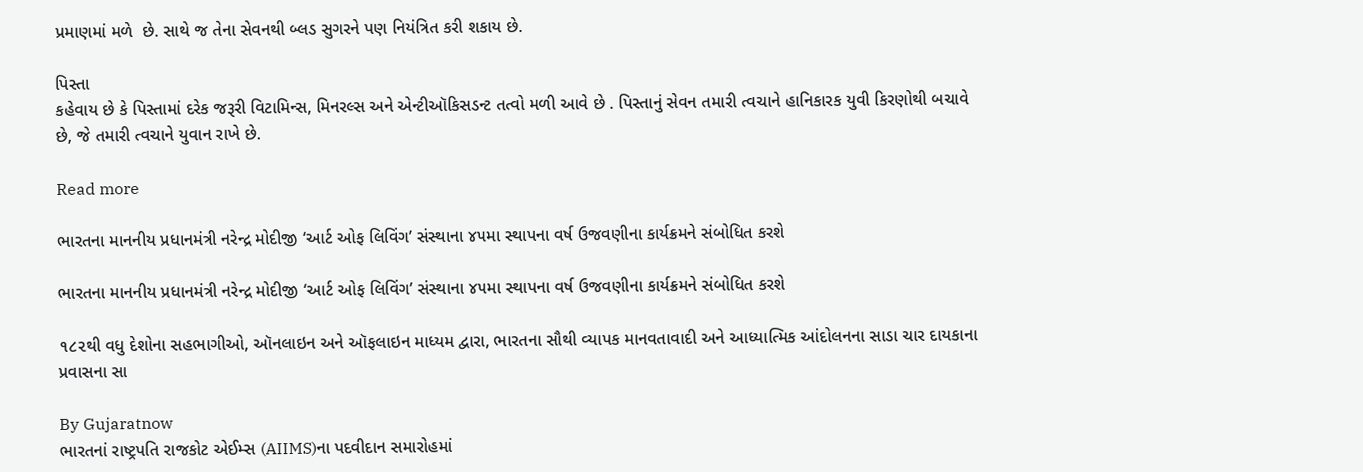પ્રમાણમાં મળે  છે. સાથે જ તેના સેવનથી બ્લડ સુગરને પણ નિયંત્રિત કરી શકાય છે.

પિસ્તા
કહેવાય છે કે પિસ્તામાં દરેક જરૂરી વિટામિન્સ, મિનરલ્સ અને એન્ટીઑકિસડન્ટ તત્વો મળી આવે છે . પિસ્તાનું સેવન તમારી ત્વચાને હાનિકારક યુવી કિરણોથી બચાવે છે, જે તમારી ત્વચાને યુવાન રાખે છે.

Read more

ભારતના માનનીય પ્રધાનમંત્રી નરેન્દ્ર મોદીજી ‘આર્ટ ઓફ લિવિંગ’ સંસ્થાના ૪૫મા સ્થાપના વર્ષ ઉજવણીના કાર્યક્રમને સંબોધિત કરશે

ભારતના માનનીય પ્રધાનમંત્રી નરેન્દ્ર મોદીજી ‘આર્ટ ઓફ લિવિંગ’ સંસ્થાના ૪૫મા સ્થાપના વર્ષ ઉજવણીના કાર્યક્રમને સંબોધિત કરશે

૧૮૨થી વધુ દેશોના સહભાગીઓ, ઑનલાઇન અને ઑફલાઇન માધ્યમ દ્વારા, ભારતના સૌથી વ્યાપક માનવતાવાદી અને આધ્યાત્મિક આંદોલનના સાડા ચાર દાયકાના પ્રવાસના સા

By Gujaratnow
ભારતનાં રાષ્ટ્રપતિ રાજકોટ એઈમ્સ (AIIMS)ના પદવીદાન સમારોહમાં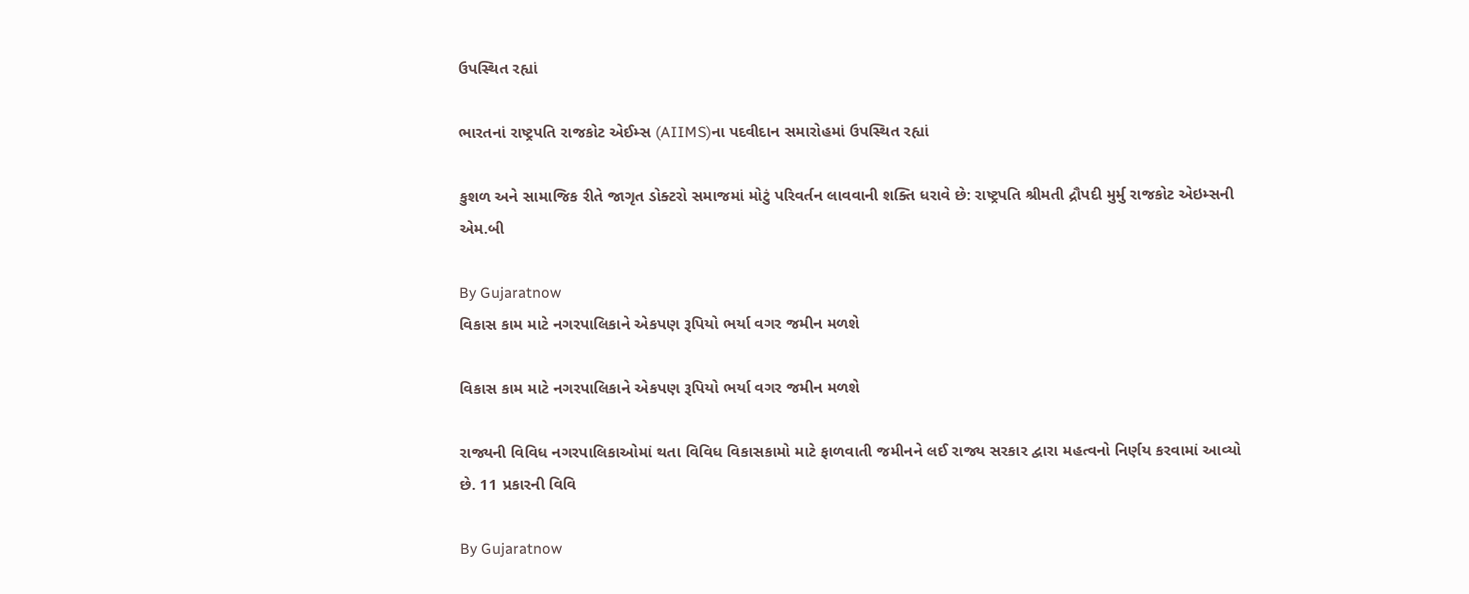ઉપસ્થિત રહ્યાં

ભારતનાં રાષ્ટ્રપતિ રાજકોટ એઈમ્સ (AIIMS)ના પદવીદાન સમારોહમાં ઉપસ્થિત રહ્યાં

કુશળ અને સામાજિક રીતે જાગૃત ડોક્ટરો સમાજમાં મોટું પરિવર્તન લાવવાની શક્તિ ધરાવે છે: રાષ્ટ્રપતિ શ્રીમતી દ્રૌપદી મુર્મુ રાજકોટ એઇમ્સની એમ.બી

By Gujaratnow
વિકાસ કામ માટે નગરપાલિકાને એકપણ રૂપિયો ભર્યા વગર જમીન મળશે

વિકાસ કામ માટે નગરપાલિકાને એકપણ રૂપિયો ભર્યા વગર જમીન મળશે

રાજ્યની વિવિધ નગરપાલિકાઓમાં થતા વિવિધ વિકાસકામો માટે ફાળવાતી જમીનને લઈ રાજ્ય સરકાર દ્વારા મહત્વનો નિર્ણય કરવામાં આવ્યો છે. 11 પ્રકારની વિવિ

By Gujaratnow